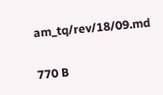am_tq/rev/18/09.md

770 B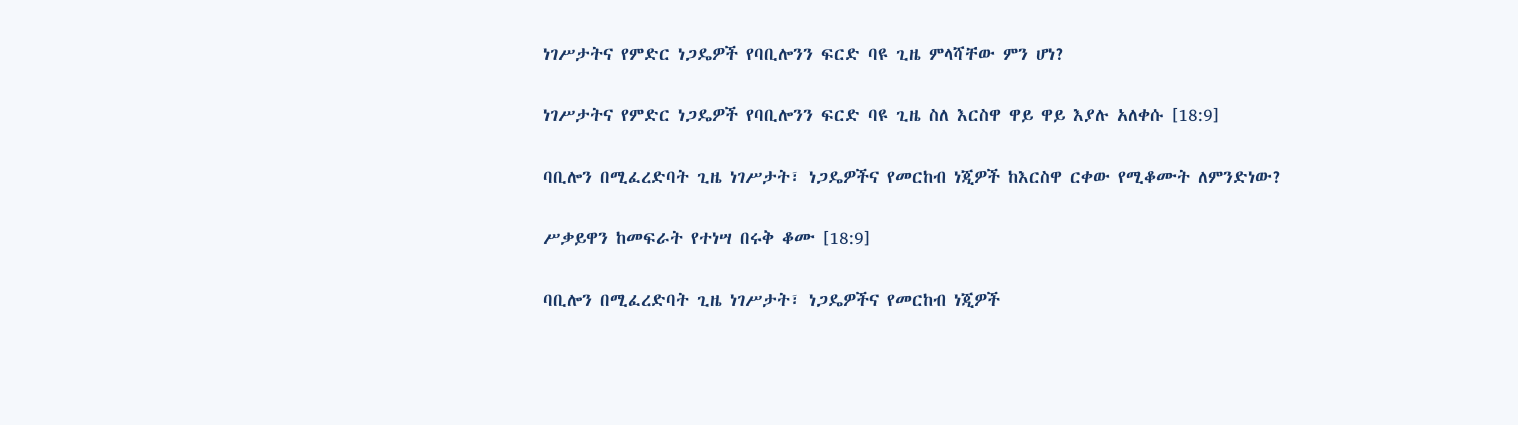ነገሥታትና የምድር ነጋዴዎች የባቢሎንን ፍርድ ባዩ ጊዜ ምላሻቸው ምን ሆነ?

ነገሥታትና የምድር ነጋዴዎች የባቢሎንን ፍርድ ባዩ ጊዜ ስለ እርስዋ ዋይ ዋይ እያሉ አለቀሱ [18:9]

ባቢሎን በሚፈረድባት ጊዜ ነገሥታት፣ ነጋዴዎችና የመርከብ ነጂዎች ከእርስዋ ርቀው የሚቆሙት ለምንድነው?

ሥቃይዋን ከመፍራት የተነሣ በሩቅ ቆሙ [18:9]

ባቢሎን በሚፈረድባት ጊዜ ነገሥታት፣ ነጋዴዎችና የመርከብ ነጂዎች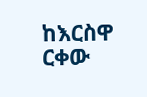ከእርስዋ ርቀው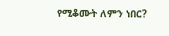የሚቆሙት ለምን ነበር?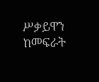ሥቃይዋን ከመፍራት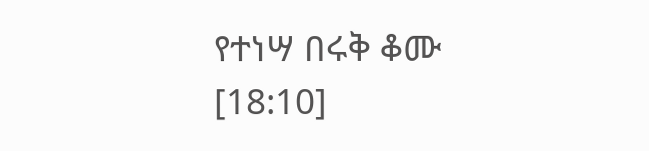የተነሣ በሩቅ ቆሙ [18:10]